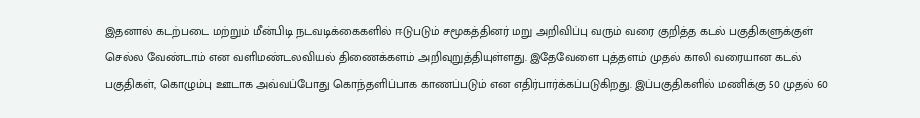இதனால் கடற்படை மற்றும் மீன்பிடி நடவடிக்கைகளில் ஈடுபடும் சமூகத்தினர் மறு அறிவிப்பு வரும் வரை குறித்த கடல் பகுதிகளுக்குள் செல்ல வேண்டாம் என வளிமண்டலவியல் திணைக்களம் அறிவுறுத்தியுள்ளது. இதேவேளை புத்தளம் முதல் காலி வரையான கடல் பகுதிகள், கொழும்பு ஊடாக அவ்வப்போது கொந்தளிப்பாக காணப்படும் என எதிர்பார்க்கப்படுகிறது. இப்பகுதிகளில் மணிக்கு 50 முதல் 60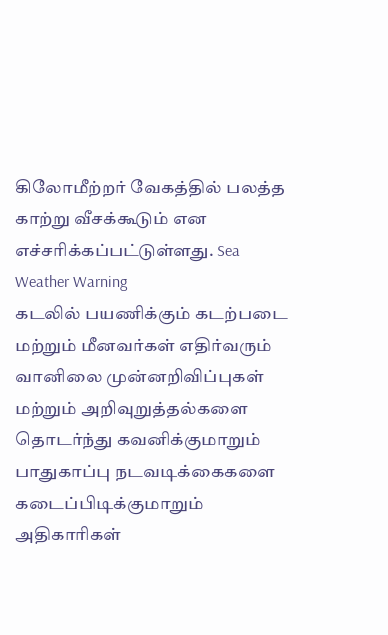கிலோமீற்றர் வேகத்தில் பலத்த காற்று வீசக்கூடும் என எச்சரிக்கப்பட்டுள்ளது. Sea Weather Warning
கடலில் பயணிக்கும் கடற்படை மற்றும் மீனவர்கள் எதிர்வரும் வானிலை முன்னறிவிப்புகள் மற்றும் அறிவுறுத்தல்களை தொடர்ந்து கவனிக்குமாறும் பாதுகாப்பு நடவடிக்கைகளை கடைப்பிடிக்குமாறும் அதிகாரிகள்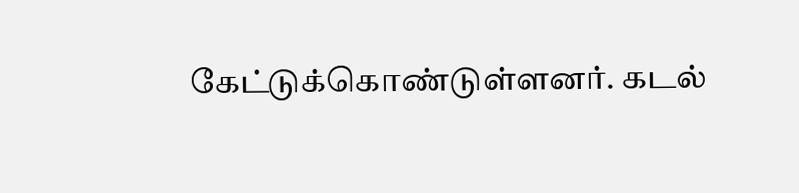கேட்டுக்கொண்டுள்ளனர். கடல்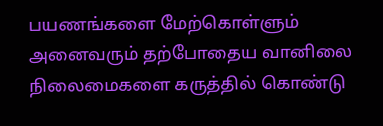பயணங்களை மேற்கொள்ளும் அனைவரும் தற்போதைய வானிலை நிலைமைகளை கருத்தில் கொண்டு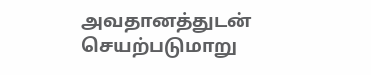அவதானத்துடன் செயற்படுமாறு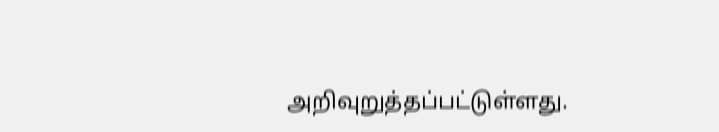அறிவுறுத்தப்பட்டுள்ளது.